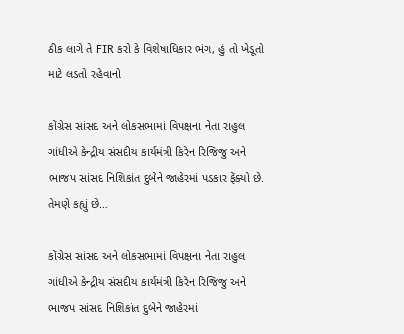ઠીક લાગે તે FIR કરો કે વિશેષાધિકાર ભંગ, હું તો ખેડૂતો માટે લડતો રહેવાનો

કોંગ્રેસ સાંસદ અને લોકસભામાં વિપક્ષના નેતા રાહુલ ગાંધીએ કેન્દ્રીય સંસદીય કાર્યમંત્રી કિરેન રિજિજુ અને ભાજપ સાંસદ નિશિકાંત દુબેને જાહેરમાં પડકાર ફેંક્યો છે. તેમણે કહ્યું છે…

કોંગ્રેસ સાંસદ અને લોકસભામાં વિપક્ષના નેતા રાહુલ ગાંધીએ કેન્દ્રીય સંસદીય કાર્યમંત્રી કિરેન રિજિજુ અને ભાજપ સાંસદ નિશિકાંત દુબેને જાહેરમાં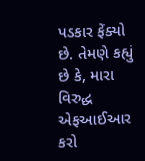પડકાર ફેંક્યો છે. તેમણે કહ્યું છે કે, મારા વિરુદ્ધ એફઆઈઆર કરો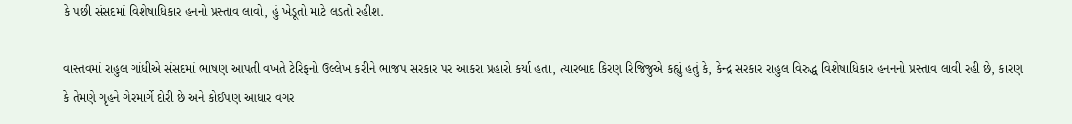કે પછી સંસદમાં વિશેષાધિકાર હનનો પ્રસ્તાવ લાવો, હું ખેડૂતો માટે લડતો રહીશ.

વાસ્તવમાં રાહુલ ગાંધીએ સંસદમાં ભાષણ આપતી વખતે ટેરિફનો ઉલ્લેખ કરીને ભાજપ સરકાર પર આકરા પ્રહારો કર્યા હતા, ત્યારબાદ કિરણ રિજિજુએ કહ્યું હતું કે, કેન્દ્ર સરકાર રાહુલ વિરુદ્ધ વિશેષાધિકાર હનનનો પ્રસ્તાવ લાવી રહી છે, કારણ કે તેમણે ગૃહને ગેરમાર્ગે દોરી છે અને કોઈપણ આધાર વગર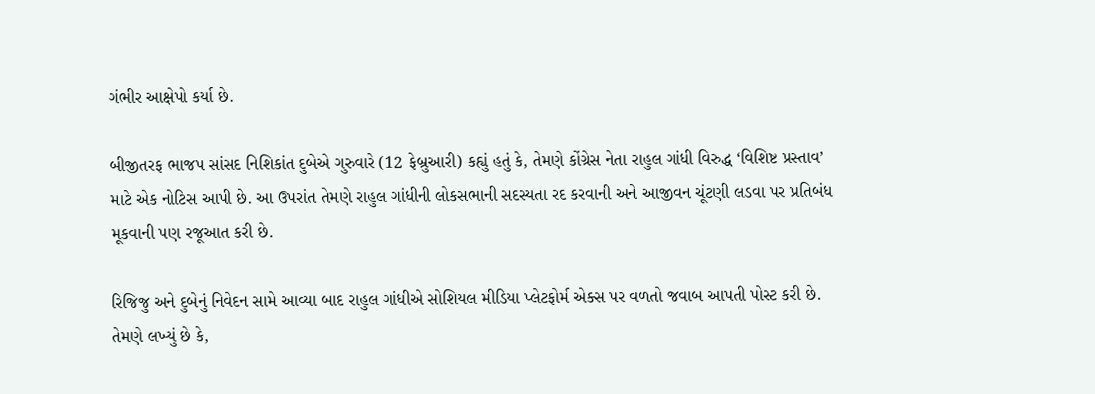ગંભીર આક્ષેપો કર્યા છે.

બીજીતરફ ભાજપ સાંસદ નિશિકાંત દુબેએ ગુરુવારે (12 ફેબ્રુઆરી) કહ્યું હતું કે, તેમણે કોંગ્રેસ નેતા રાહુલ ગાંધી વિરુદ્ધ ‘વિશિષ્ટ પ્રસ્તાવ’ માટે એક નોટિસ આપી છે. આ ઉપરાંત તેમણે રાહુલ ગાંધીની લોકસભાની સદસ્યતા રદ કરવાની અને આજીવન ચૂંટણી લડવા પર પ્રતિબંધ મૂકવાની પણ રજૂઆત કરી છે.

રિજિજુ અને દુબેનું નિવેદન સામે આવ્યા બાદ રાહુલ ગાંધીએ સોશિયલ મીડિયા પ્લેટફોર્મ એક્સ પર વળતો જવાબ આપતી પોસ્ટ કરી છે. તેમણે લખ્યું છે કે,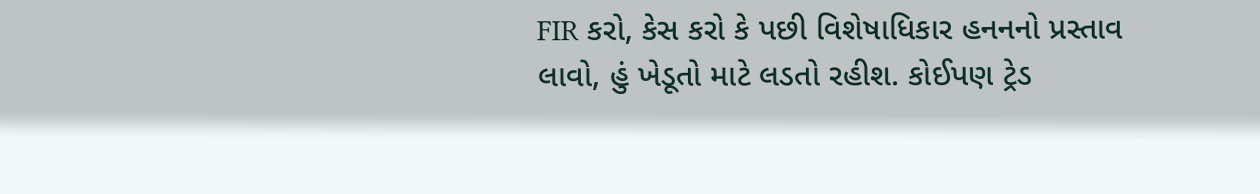FIR કરો, કેસ કરો કે પછી વિશેષાધિકાર હનનનો પ્રસ્તાવ લાવો, હું ખેડૂતો માટે લડતો રહીશ. કોઈપણ ટ્રેડ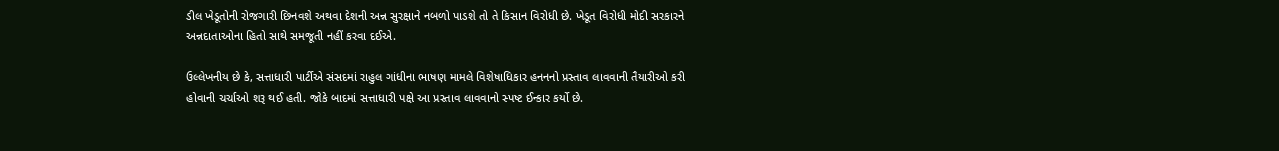ડીલ ખેડૂતોની રોજગારી છિનવશે અથવા દેશની અન્ન સુરક્ષાને નબળો પાડશે તો તે કિસાન વિરોધી છે. ખેડૂત વિરોધી મોદી સરકારને અન્નદાતાઓના હિતો સાથે સમજૂતી નહીં કરવા દઈએ.

ઉલ્લેખનીય છે કે, સત્તાધારી પાર્ટીએ સંસદમાં રાહુલ ગાંધીના ભાષણ મામલે વિશેષાધિકાર હનનનો પ્રસ્તાવ લાવવાની તૈયારીઓ કરી હોવાની ચર્ચાઓ શરૂ થઈ હતી. જોકે બાદમાં સત્તાધારી પક્ષે આ પ્રસ્તાવ લાવવાનો સ્પષ્ટ ઈન્કાર કર્યો છે.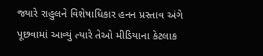જ્યારે રાહુલને વિશેષાધિકાર હનન પ્રસ્તાવ અંગે પૂછવામાં આવ્યું ત્યારે તેઓ મીડિયાના કેટલાક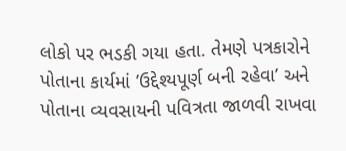લોકો પર ભડકી ગયા હતા. તેમણે પત્રકારોને પોતાના કાર્યમાં ’ઉદ્દેશ્યપૂર્ણ બની રહેવા’ અને પોતાના વ્યવસાયની પવિત્રતા જાળવી રાખવા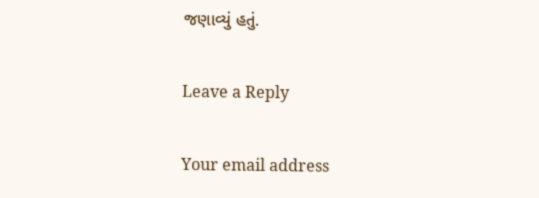જણાવ્યું હતું.

Leave a Reply

Your email address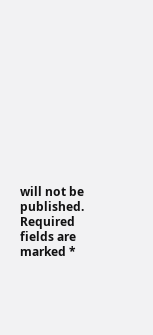will not be published. Required fields are marked *